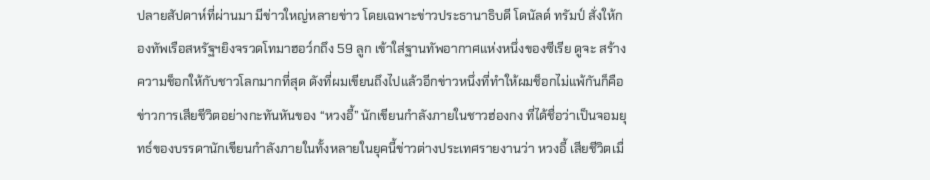ปลายสัปดาห์ที่ผ่านมา มีข่าวใหญ่หลายข่าว โดยเฉพาะข่าวประธานาธิบดี โดนัลด์ ทรัมป์ สั่งให้กองทัพเรือสหรัฐฯยิงจรวดโทมาฮอว์กถึง 59 ลูก เข้าใส่ฐานทัพอากาศแห่งหนึ่งของซีเรีย ดูจะ สร้างความช็อกให้กับชาวโลกมากที่สุด ดังที่ผมเขียนถึงไปแล้วอีกข่าวหนึ่งที่ทำให้ผมช็อกไม่แพ้กันก็คือ ข่าวการเสียชีวิตอย่างกะทันหันของ “หวงอี้” นักเขียนกำลังภายในชาวฮ่องกง ที่ได้ชื่อว่าเป็นจอมยุทธ์ของบรรดานักเขียนกำลังภายในทั้งหลายในยุคนี้ข่าวต่างประเทศรายงานว่า หวงอี้ เสียชีวิตเมื่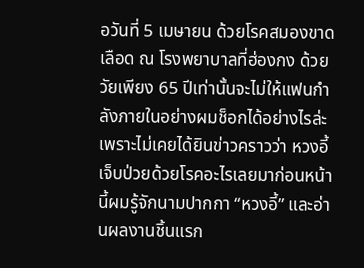อวันที่ 5 เมษายน ด้วยโรคสมองขาดเลือด ณ โรงพยาบาลที่ฮ่องกง ด้วยวัยเพียง 65 ปีเท่านั้นจะไม่ให้แฟนกำลังภายในอย่างผมช็อกได้อย่างไรล่ะ เพราะไม่เคยได้ยินข่าวคราวว่า หวงอี้ เจ็บป่วยด้วยโรคอะไรเลยมาก่อนหน้านี้ผมรู้จักนามปากกา “หวงอี้” และอ่านผลงานชิ้นแรก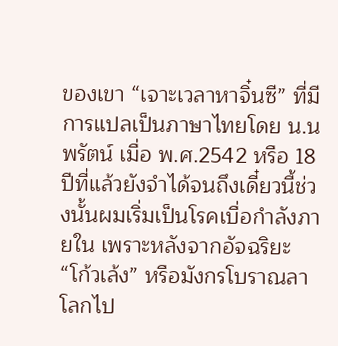ของเขา “เจาะเวลาหาจิ๋นซี” ที่มีการแปลเป็นภาษาไทยโดย น.นพรัตน์ เมื่อ พ.ศ.2542 หรือ 18 ปีที่แล้วยังจำได้จนถึงเดี๋ยวนี้ช่วงนั้นผมเริ่มเป็นโรคเบื่อกำลังภายใน เพราะหลังจากอัจฉริยะ “โก้วเล้ง” หรือมังกรโบราณลาโลกไป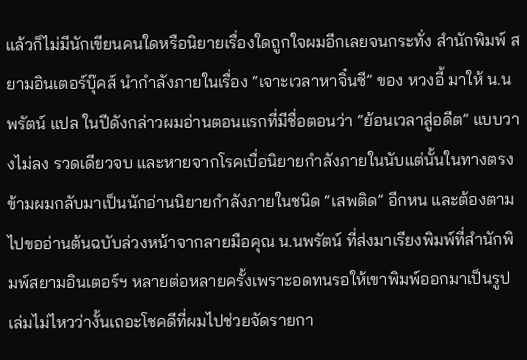แล้วก็ไม่มีนักเขียนคนใดหรือนิยายเรื่องใดถูกใจผมอีกเลยจนกระทั่ง สำนักพิมพ์ สยามอินเตอร์บุ๊คส์ นำกำลังภายในเรื่อง “เจาะเวลาหาจิ๋นซี” ของ หวงอี้ มาให้ น.นพรัตน์ แปล ในปีดังกล่าวผมอ่านตอนแรกที่มีชื่อตอนว่า “ย้อนเวลาสู่อดีต” แบบวางไม่ลง รวดเดียวจบ และหายจากโรคเบื่อนิยายกำลังภายในนับแต่นั้นในทางตรงข้ามผมกลับมาเป็นนักอ่านนิยายกำลังภายในชนิด “เสพติด” อีกหน และต้องตามไปขออ่านต้นฉบับล่วงหน้าจากลายมือคุณ น.นพรัตน์ ที่ส่งมาเรียงพิมพ์ที่สำนักพิมพ์สยามอินเตอร์ฯ หลายต่อหลายครั้งเพราะอดทนรอให้เขาพิมพ์ออกมาเป็นรูปเล่มไม่ไหวว่างั้นเถอะโชคดีที่ผมไปช่วยจัดรายกา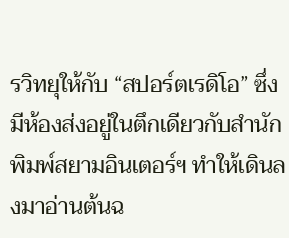รวิทยุให้กับ “สปอร์ตเรดิโอ” ซึ่งมีห้องส่งอยู่ในตึกเดียวกับสำนักพิมพ์สยามอินเตอร์ฯ ทำให้เดินลงมาอ่านต้นฉ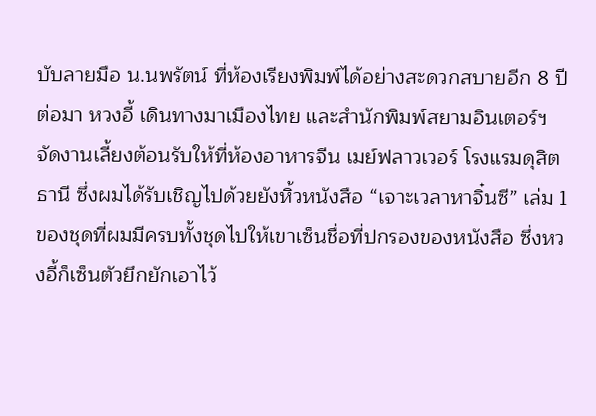บับลายมือ น.นพรัตน์ ที่ห้องเรียงพิมพ์ได้อย่างสะดวกสบายอีก 8 ปีต่อมา หวงอี้ เดินทางมาเมืองไทย และสำนักพิมพ์สยามอินเตอร์ฯ จัดงานเลี้ยงต้อนรับให้ที่ห้องอาหารจีน เมย์ฟลาวเวอร์ โรงแรมดุสิตธานี ซึ่งผมได้รับเชิญไปด้วยยังหิ้วหนังสือ “เจาะเวลาหาจิ๋นซี” เล่ม 1 ของชุดที่ผมมีครบทั้งชุดไปให้เขาเซ็นชื่อที่ปกรองของหนังสือ ซึ่งหวงอี้ก็เซ็นตัวยึกยักเอาไว้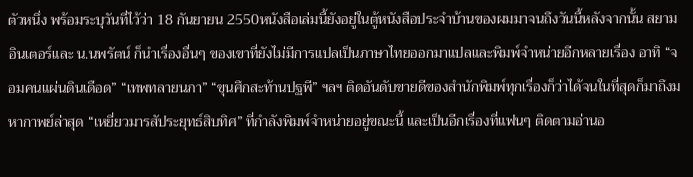ตัวหนึ่ง พร้อมระบุวันที่ไว้ว่า 18 กันยายน 2550หนังสือเล่มนี้ยังอยู่ในตู้หนังสือประจำบ้านของผมมาจนถึงวันนี้หลังจากนั้น สยามอินเตอร์และ น.นพรัตน์ ก็นำเรื่องอื่นๆ ของเขาที่ยังไม่มีการแปลเป็นภาษาไทยออกมาแปลและพิมพ์จำหน่ายอีกหลายเรื่อง อาทิ “จอมคนแผ่นดินเดือด” “เทพทลายนภา” “ขุนศึกสะท้านปฐพี” ฯลฯ ติดอันดับขายดีของสำนักพิมพ์ทุกเรื่องก็ว่าได้จนในที่สุดก็มาถึงมหากาพย์ล่าสุด “เหยี่ยวมารสัประยุทธ์สิบทิศ” ที่กำลังพิมพ์จำหน่ายอยู่ขณะนี้ และเป็นอีกเรื่องที่แฟนๆ ติดตามอ่านอ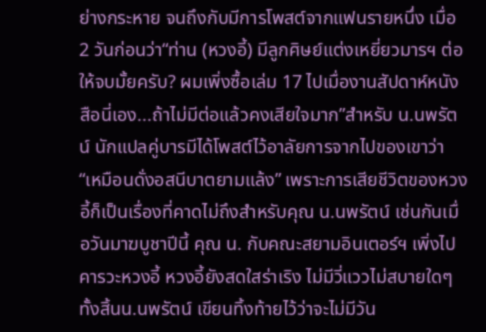ย่างกระหาย จนถึงกับมีการโพสต์จากแฟนรายหนึ่ง เมื่อ 2 วันก่อนว่า“ท่าน (หวงอี้) มีลูกศิษย์แต่งเหยี่ยวมารฯ ต่อให้จบมั้ยครับ? ผมเพิ่งซื้อเล่ม 17 ไปเมื่องานสัปดาห์หนังสือนี่เอง...ถ้าไม่มีต่อแล้วคงเสียใจมาก”สำหรับ น.นพรัตน์ นักแปลคู่บารมีได้โพสต์ไว้อาลัยการจากไปของเขาว่า “เหมือนดั่งอสนีบาตยามแล้ง” เพราะการเสียชีวิตของหวงอี้ก็เป็นเรื่องที่คาดไม่ถึงสำหรับคุณ น.นพรัตน์ เช่นกันเมื่อวันมาฆบูชาปีนี้ คุณ น. กับคณะสยามอินเตอร์ฯ เพิ่งไปคารวะหวงอี้ หวงอี้ยังสดใสร่าเริง ไม่มีวี่แววไม่สบายใดๆทั้งสิ้นน.นพรัตน์ เขียนทิ้งท้ายไว้ว่าจะไม่มีวัน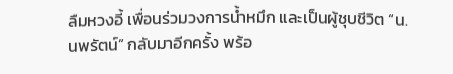ลืมหวงอี้ เพื่อนร่วมวงการน้ำหมึก และเป็นผู้ชุบชีวิต “น.นพรัตน์” กลับมาอีกครั้ง พร้อ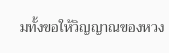มทั้งขอให้วิญญาณของหวง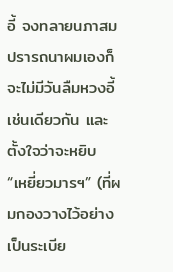อี้ จงทลายนภาสมปรารถนาผมเองก็จะไม่มีวันลืมหวงอี้เช่นเดียวกัน และตั้งใจว่าจะหยิบ “เหยี่ยวมารฯ” (ที่ผมกองวางไว้อย่างเป็นระเบีย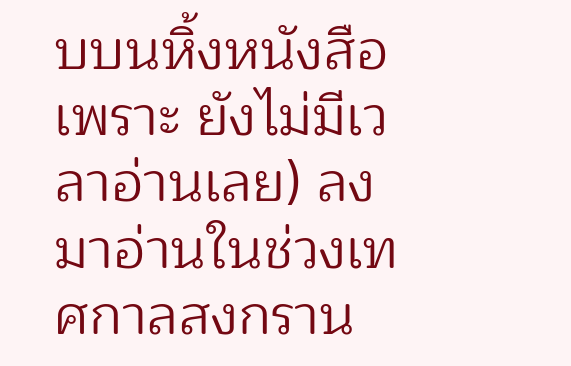บบนหิ้งหนังสือ เพราะ ยังไม่มีเวลาอ่านเลย) ลงมาอ่านในช่วงเทศกาลสงกราน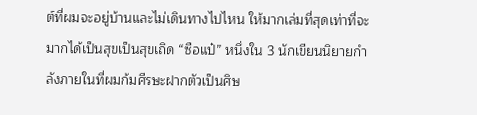ต์ที่ผมจะอยู่บ้านและไม่เดินทางไปไหน ให้มากเล่มที่สุดเท่าที่จะมากได้เป็นสุขเป็นสุขเถิด “ซือแป๋” หนึ่งใน 3 นักเขียนนิยายกำลังภายในที่ผมก้มศีรษะฝากตัวเป็นศิษ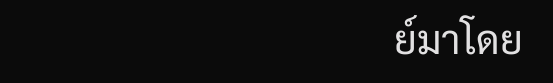ย์มาโดย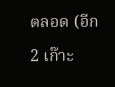ตลอด (อีก 2 เก๊าะ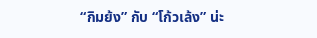“กิมย้ง” กับ “โก้วเล้ง” น่ะ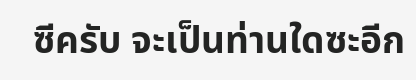ซีครับ จะเป็นท่านใดซะอีก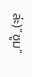ล่ะ)“ซูม”